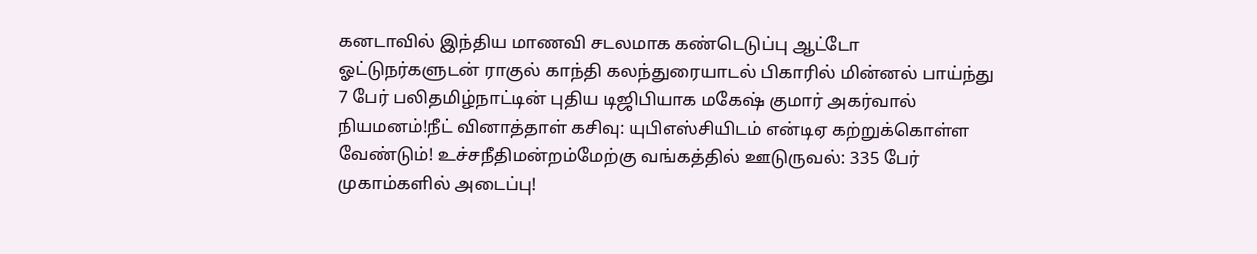கனடாவில் இந்திய மாணவி சடலமாக கண்டெடுப்பு ஆட்டோ ஓட்டுநர்களுடன் ராகுல் காந்தி கலந்துரையாடல் பிகாரில் மின்னல் பாய்ந்து 7 பேர் பலிதமிழ்நாட்டின் புதிய டிஜிபியாக மகேஷ் குமார் அகர்வால் நியமனம்!நீட் வினாத்தாள் கசிவு: யுபிஎஸ்சியிடம் என்டிஏ கற்றுக்கொள்ள வேண்டும்! உச்சநீதிமன்றம்மேற்கு வங்கத்தில் ஊடுருவல்: 335 பேர் முகாம்களில் அடைப்பு!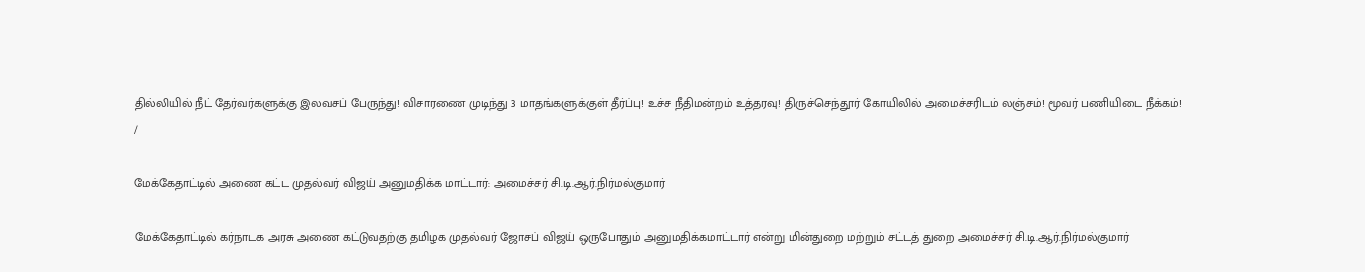தில்லியில் நீட் தேர்வர்களுக்கு இலவசப் பேருந்து! விசாரணை முடிந்து 3 மாதங்களுக்குள் தீர்ப்பு! உச்ச நீதிமன்றம் உத்தரவு! திருச்செந்தூர் கோயிலில் அமைச்சரிடம் லஞ்சம்! மூவர் பணியிடை நீக்கம்!
/

மேக்கேதாட்டில் அணை கட்ட முதல்வர் விஜய் அனுமதிக்க மாட்டார்: அமைச்சர் சி.டி.ஆர்.நிர்மல்குமார்

மேக்கேதாட்டில் கர்நாடக அரசு அணை கட்டுவதற்கு தமிழக முதல்வர் ஜோசப் விஜய் ஒருபோதும் அனுமதிக்கமாட்டார் என்று மின்துறை மற்றும் சட்டத் துறை அமைச்சர் சி.டி.ஆர்.நிர்மல்குமார்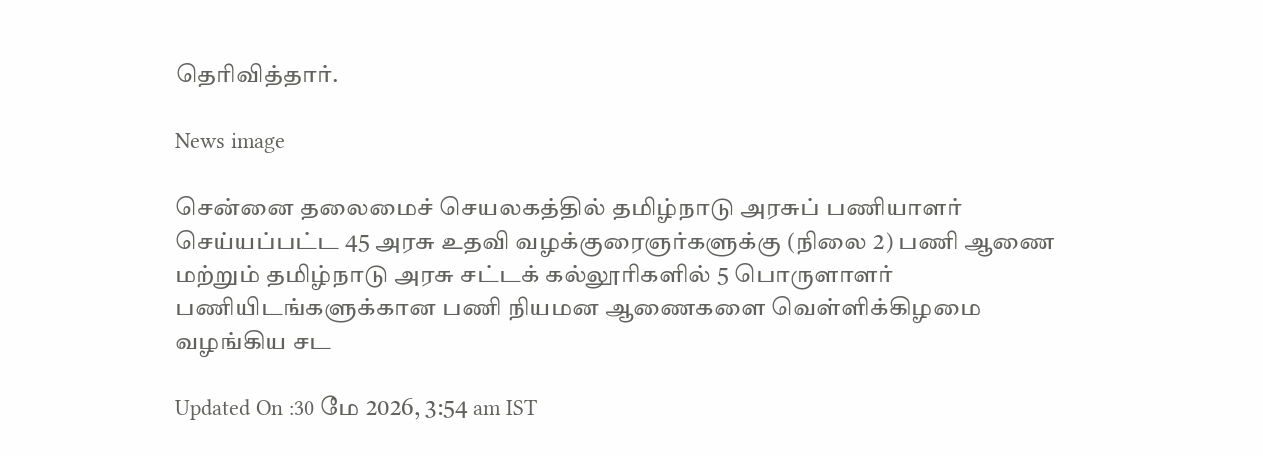தெரிவித்தார்.

News image

சென்னை தலைமைச் செயலகத்தில் தமிழ்நாடு அரசுப் பணியாளர் செய்யப்பட்ட 45 அரசு உதவி வழக்குரைஞர்களுக்கு (நிலை 2) பணி ஆணை மற்றும் தமிழ்நாடு அரசு சட்டக் கல்லூரிகளில் 5 பொருளாளர் பணியிடங்களுக்கான பணி நியமன ஆணைகளை வெள்ளிக்கிழமை வழங்கிய சட

Updated On :30 மே 2026, 3:54 am IST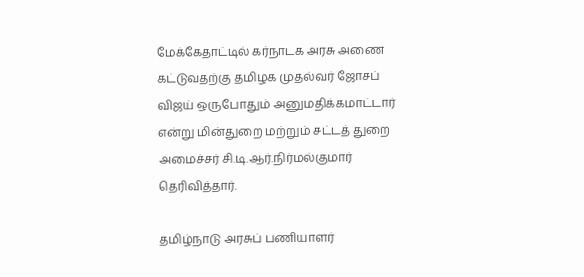மேக்கேதாட்டில் கர்நாடக அரசு அணை கட்டுவதற்கு தமிழக முதல்வர் ஜோசப் விஜய் ஒருபோதும் அனுமதிக்கமாட்டார் என்று மின்துறை மற்றும் சட்டத் துறை அமைச்சர் சி.டி.ஆர்.நிர்மல்குமார் தெரிவித்தார்.

தமிழ்நாடு அரசுப் பணியாளர்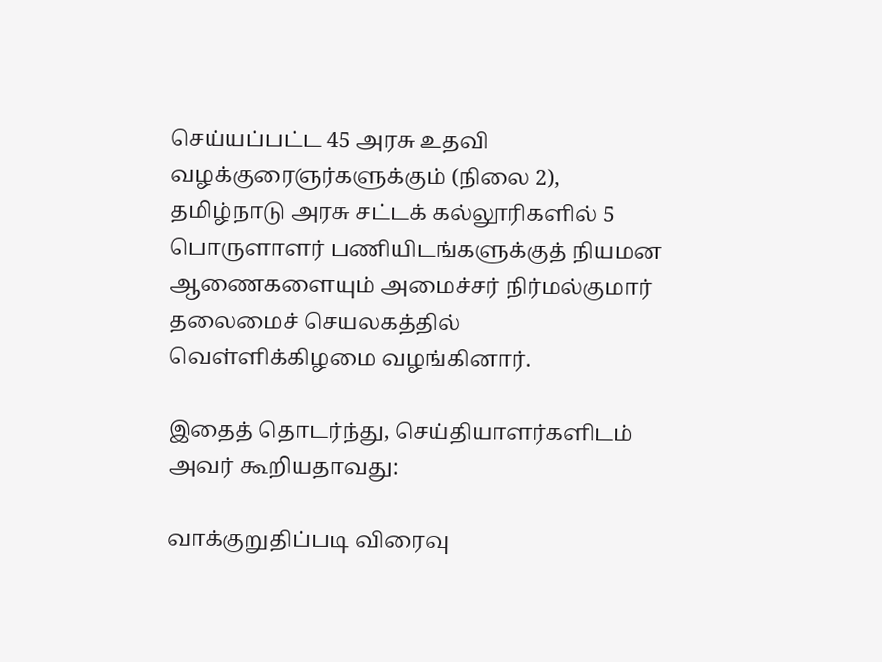செய்யப்பட்ட 45 அரசு உதவி வழக்குரைஞர்களுக்கும் (நிலை 2), தமிழ்நாடு அரசு சட்டக் கல்லூரிகளில் 5 பொருளாளர் பணியிடங்களுக்குத் நியமன ஆணைகளையும் அமைச்சர் நிர்மல்குமார் தலைமைச் செயலகத்தில் வெள்ளிக்கிழமை வழங்கினார்.

இதைத் தொடர்ந்து, செய்தியாளர்களிடம் அவர் கூறியதாவது:

வாக்குறுதிப்படி விரைவு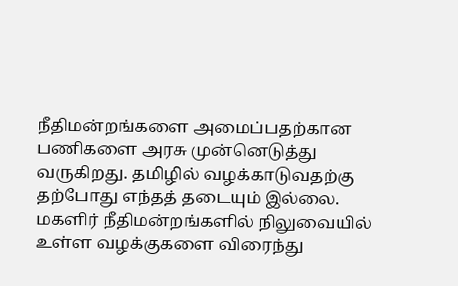நீதிமன்றங்களை அமைப்பதற்கான பணிகளை அரசு முன்னெடுத்து வருகிறது. தமிழில் வழக்காடுவதற்கு தற்போது எந்தத் தடையும் இல்லை. மகளிர் நீதிமன்றங்களில் நிலுவையில் உள்ள வழக்குகளை விரைந்து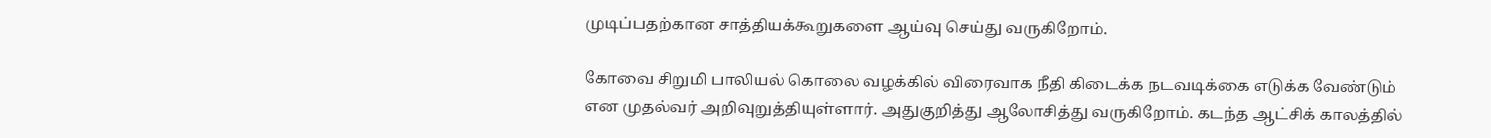முடிப்பதற்கான சாத்தியக்கூறுகளை ஆய்வு செய்து வருகிறோம்.

கோவை சிறுமி பாலியல் கொலை வழக்கில் விரைவாக நீதி கிடைக்க நடவடிக்கை எடுக்க வேண்டும் என முதல்வர் அறிவுறுத்தியுள்ளார். அதுகுறித்து ஆலோசித்து வருகிறோம். கடந்த ஆட்சிக் காலத்தில்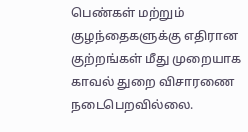பெண்கள் மற்றும் குழந்தைகளுக்கு எதிரான குற்றங்கள் மீது முறையாக காவல் துறை விசாரணை நடைபெறவில்லை.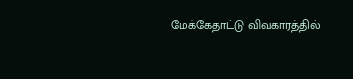மேக்கேதாட்டு விவகாரத்தில்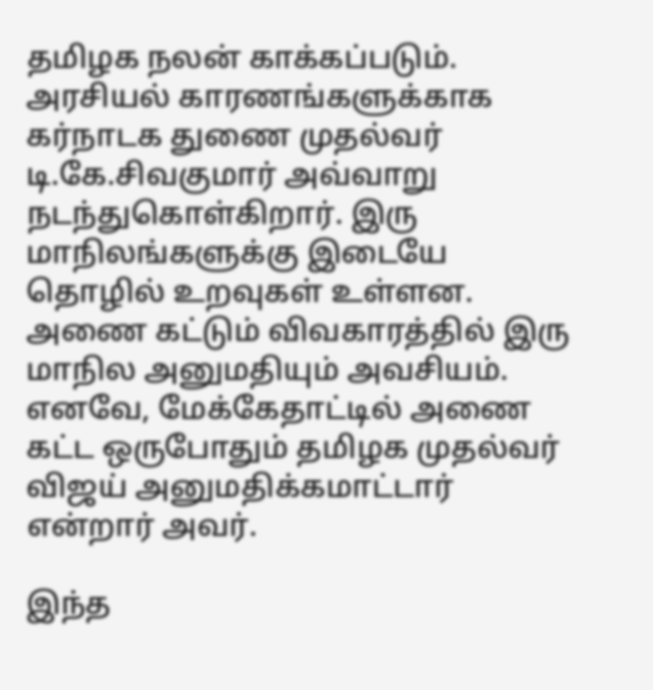தமிழக நலன் காக்கப்படும். அரசியல் காரணங்களுக்காக கர்நாடக துணை முதல்வர் டி.கே.சிவகுமார் அவ்வாறு நடந்துகொள்கிறார். இரு மாநிலங்களுக்கு இடையே தொழில் உறவுகள் உள்ளன. அணை கட்டும் விவகாரத்தில் இரு மாநில அனுமதியும் அவசியம். எனவே, மேக்கேதாட்டில் அணை கட்ட ஒருபோதும் தமிழக முதல்வர் விஜய் அனுமதிக்கமாட்டார் என்றார் அவர்.

இந்த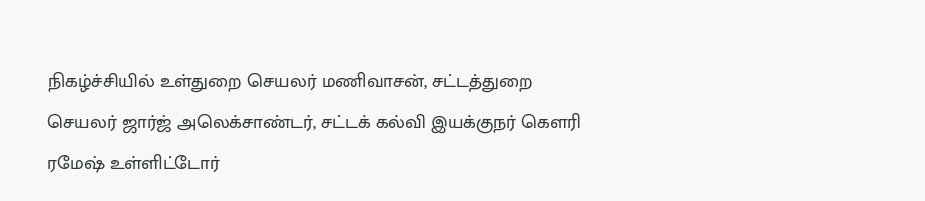நிகழ்ச்சியில் உள்துறை செயலர் மணிவாசன், சட்டத்துறை செயலர் ஜார்ஜ் அலெக்சாண்டர், சட்டக் கல்வி இயக்குநர் கௌரி ரமேஷ் உள்ளிட்டோர்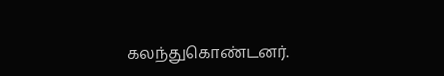கலந்துகொண்டனர்.